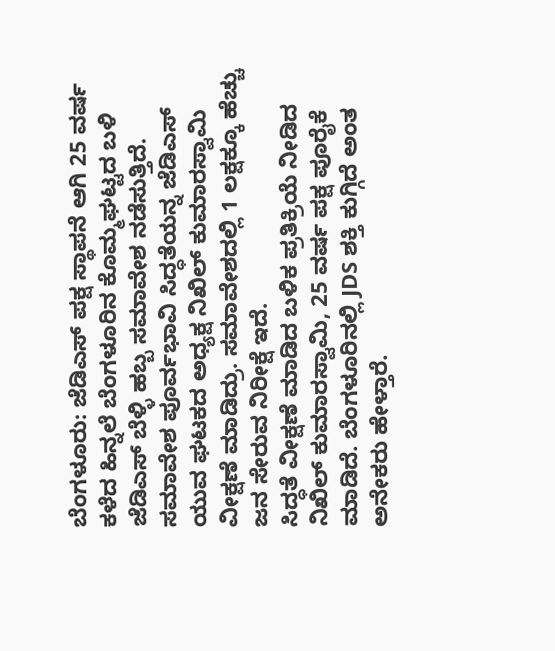ಬೆಂಗಳೂರು: ಜೆಡಿಎಸ್ ಪಕ್ಷ ಸ್ಥಾಪನೆ ಆಗಿ 25 ವರ್ಷ ಕಳೆದ ಹಿನ್ನಲೆ ಬೆಂಗಳೂರಿನ ಕೊಮ್ಮಘಟ್ಟದ ಬಳಿ ಜೆಡಿಎಸ್ ಬೆಳ್ಳಿ ಹಬ್ಬ ಸಮಾವೇಶ ನಡೆಸುತ್ತಿದೆ. ಸಮಾವೇಶ ಪೂರ್ವಭಾವಿ ಸಿದ್ಧತೆಯನ್ನ ಜೆಡಿಎಸ್ ಯುವ ಘಟಕದ ಅಧ್ಯಕ್ಷ ನಿಖಿಲ್ ಕುಮಾರಸ್ವಾಮಿ ವೀಕ್ಷಣೆ ಮಾಡಿದ್ರು. ಸಮಾವೇಶದಲ್ಲಿ 1 ಲಕ್ಷಕ್ಕೂ ಹೆಚ್ಚು ಜನ ಸೇರುವ ನಿರೀಕ್ಷೆ ಇದೆ.
ಸಿದ್ಧತೆ ವೀಕ್ಷಣೆ ಮಾಡಿದ ಬಳಿಕ ಪ್ರತಿಕ್ರಿಯೆ ನೀಡಿದ ನಿಖಿಲ್ ಕುಮಾರಸ್ವಾಮಿ, 25 ವರ್ಷ ಪಕ್ಷ ಪೂರೈಕೆ ಮಾಡಿದೆ. ಬೆಂಗಳೂರಿನಲ್ಲಿ JDS ಶಕ್ತಿ ಕುಗ್ಗಿದೆ ಅಂತ ಅನೇಕರು ಹೇಳ್ತಾರೆ.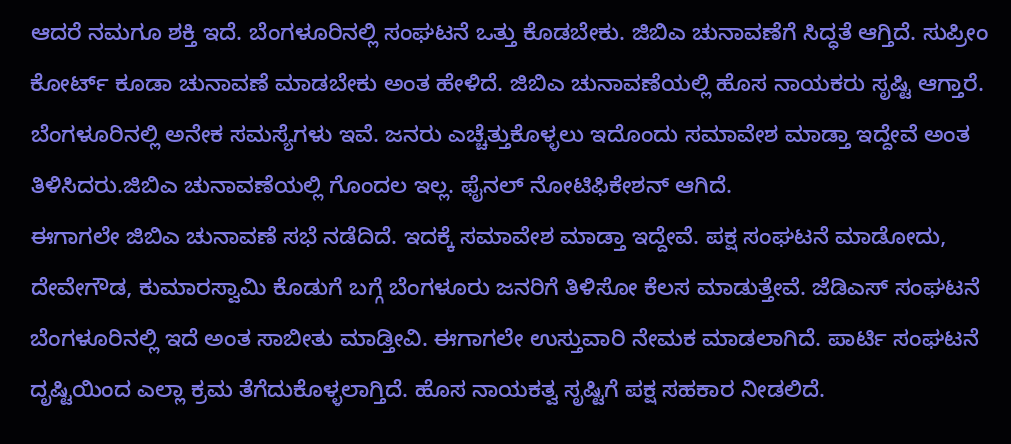ಆದರೆ ನಮಗೂ ಶಕ್ತಿ ಇದೆ. ಬೆಂಗಳೂರಿನಲ್ಲಿ ಸಂಘಟನೆ ಒತ್ತು ಕೊಡಬೇಕು. ಜಿಬಿಎ ಚುನಾವಣೆಗೆ ಸಿದ್ಧತೆ ಆಗ್ತಿದೆ. ಸುಪ್ರೀಂ ಕೋರ್ಟ್ ಕೂಡಾ ಚುನಾವಣೆ ಮಾಡಬೇಕು ಅಂತ ಹೇಳಿದೆ. ಜಿಬಿಎ ಚುನಾವಣೆಯಲ್ಲಿ ಹೊಸ ನಾಯಕರು ಸೃಷ್ಟಿ ಆಗ್ತಾರೆ. ಬೆಂಗಳೂರಿನಲ್ಲಿ ಅನೇಕ ಸಮಸ್ಯೆಗಳು ಇವೆ. ಜನರು ಎಚ್ಚೆತ್ತುಕೊಳ್ಳಲು ಇದೊಂದು ಸಮಾವೇಶ ಮಾಡ್ತಾ ಇದ್ದೇವೆ ಅಂತ ತಿಳಿಸಿದರು.ಜಿಬಿಎ ಚುನಾವಣೆಯಲ್ಲಿ ಗೊಂದಲ ಇಲ್ಲ. ಫೈನಲ್ ನೋಟಿಫಿಕೇಶನ್ ಆಗಿದೆ.
ಈಗಾಗಲೇ ಜಿಬಿಎ ಚುನಾವಣೆ ಸಭೆ ನಡೆದಿದೆ. ಇದಕ್ಕೆ ಸಮಾವೇಶ ಮಾಡ್ತಾ ಇದ್ದೇವೆ. ಪಕ್ಷ ಸಂಘಟನೆ ಮಾಡೋದು, ದೇವೇಗೌಡ, ಕುಮಾರಸ್ವಾಮಿ ಕೊಡುಗೆ ಬಗ್ಗೆ ಬೆಂಗಳೂರು ಜನರಿಗೆ ತಿಳಿಸೋ ಕೆಲಸ ಮಾಡುತ್ತೇವೆ. ಜೆಡಿಎಸ್ ಸಂಘಟನೆ ಬೆಂಗಳೂರಿನಲ್ಲಿ ಇದೆ ಅಂತ ಸಾಬೀತು ಮಾಡ್ತೀವಿ. ಈಗಾಗಲೇ ಉಸ್ತುವಾರಿ ನೇಮಕ ಮಾಡಲಾಗಿದೆ. ಪಾರ್ಟಿ ಸಂಘಟನೆ ದೃಷ್ಟಿಯಿಂದ ಎಲ್ಲಾ ಕ್ರಮ ತೆಗೆದುಕೊಳ್ಳಲಾಗ್ತಿದೆ. ಹೊಸ ನಾಯಕತ್ವ ಸೃಷ್ಟಿಗೆ ಪಕ್ಷ ಸಹಕಾರ ನೀಡಲಿದೆ.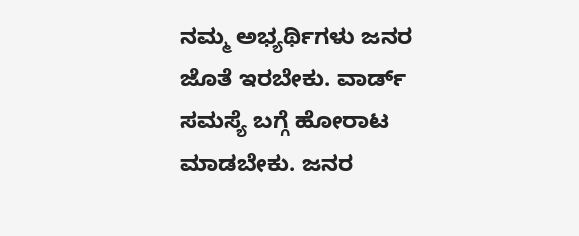ನಮ್ಮ ಅಭ್ಯರ್ಥಿಗಳು ಜನರ ಜೊತೆ ಇರಬೇಕು. ವಾರ್ಡ್ ಸಮಸ್ಯೆ ಬಗ್ಗೆ ಹೋರಾಟ ಮಾಡಬೇಕು. ಜನರ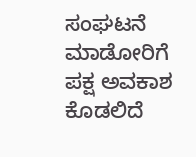ಸಂಘಟನೆ ಮಾಡೋರಿಗೆ ಪಕ್ಷ ಅವಕಾಶ ಕೊಡಲಿದೆ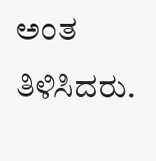ಅಂತ ತಿಳಿಸಿದರು.